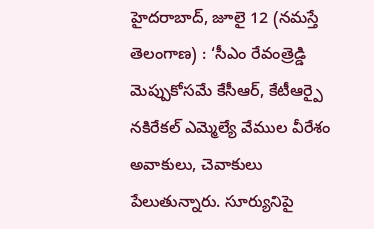హైదరాబాద్, జూలై 12 (నమస్తే తెలంగాణ) : ‘సీఎం రేవంత్రెడ్డి మెప్పుకోసమే కేసీఆర్, కేటీఆర్పై నకిరేకల్ ఎమ్మెల్యే వేముల వీరేశం అవాకులు, చెవాకులు పేలుతున్నారు. సూర్యునిపై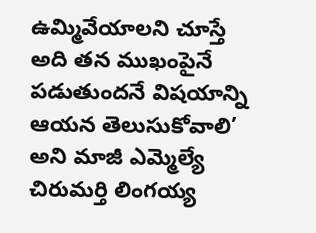ఉమ్మివేయాలని చూస్తే అది తన ముఖంపైనే పడుతుందనే విషయాన్ని ఆయన తెలుసుకోవాలి’ అని మాజీ ఎమ్మెల్యే చిరుమర్తి లింగయ్య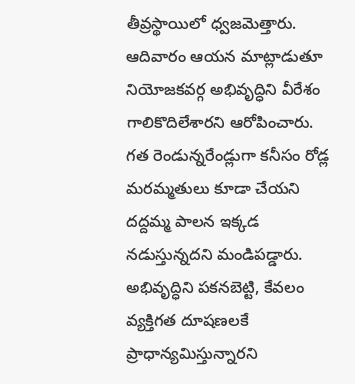తీవ్రస్థాయిలో ధ్వజమెత్తారు. ఆదివారం ఆయన మాట్లాడుతూ నియోజకవర్గ అభివృద్ధిని వీరేశం గాలికొదిలేశారని ఆరోపించారు. గత రెండున్నరేండ్లుగా కనీసం రోడ్ల మరమ్మతులు కూడా చేయని దద్దమ్మ పాలన ఇక్కడ నడుస్తున్నదని మండిపడ్డారు.
అభివృద్ధిని పకనబెట్టి, కేవలం వ్యక్తిగత దూషణలకే ప్రాధాన్యమిస్తున్నారని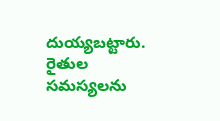దుయ్యబట్టారు. రైతుల సమస్యలను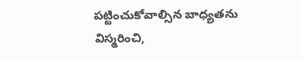పట్టించుకోవాల్సిన బాధ్యతను విస్మరించి,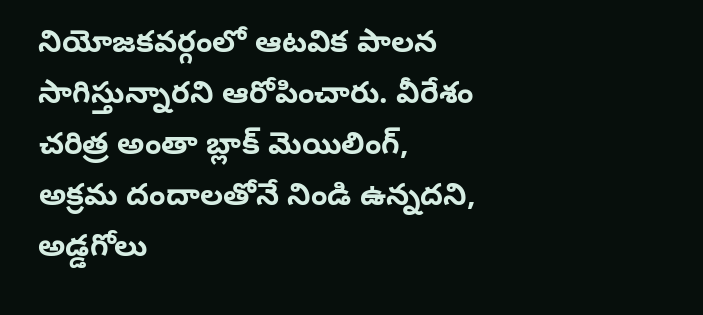నియోజకవర్గంలో ఆటవిక పాలన సాగిస్తున్నారని ఆరోపించారు. వీరేశం చరిత్ర అంతా బ్లాక్ మెయిలింగ్, అక్రమ దందాలతోనే నిండి ఉన్నదని, అడ్డగోలు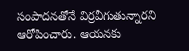సంపాదనతోనే విర్రవీగుతున్నారని ఆరోపించారు. ఆయనకు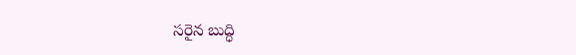సరైన బుద్ధి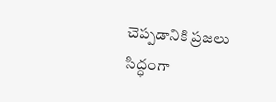చెప్పడానికి ప్రజలు సిద్ధంగా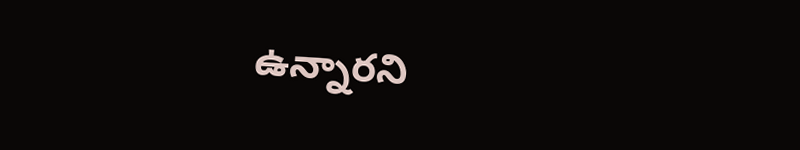ఉన్నారని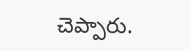చెప్పారు.